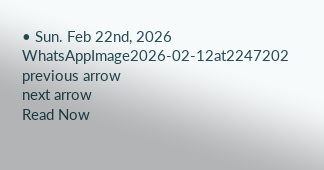• Sun. Feb 22nd, 2026
WhatsAppImage2026-02-12at2247202
previous arrow
next arrow
Read Now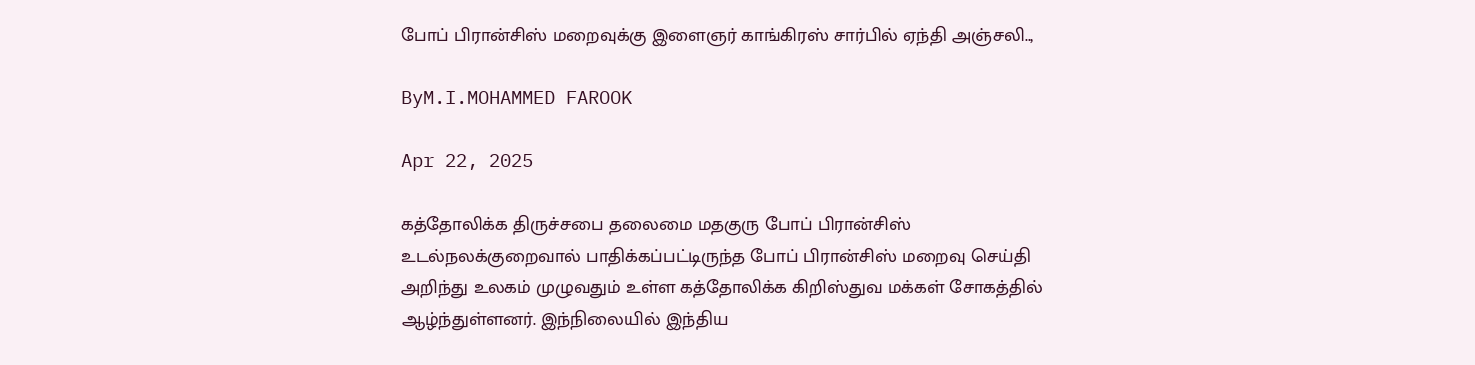போப் பிரான்சிஸ் மறைவுக்கு இளைஞர் காங்கிரஸ் சார்பில் ஏந்தி அஞ்சலி..,

ByM.I.MOHAMMED FAROOK

Apr 22, 2025

கத்தோலிக்க திருச்சபை தலைமை மதகுரு போப் பிரான்சிஸ்
உடல்நலக்குறைவால் பாதிக்கப்பட்டிருந்த போப் பிரான்சிஸ் மறைவு செய்தி அறிந்து உலகம் முழுவதும் உள்ள கத்தோலிக்க கிறிஸ்துவ மக்கள் சோகத்தில் ஆழ்ந்துள்ளனர். இந்நிலையில் இந்திய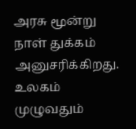அரசு மூன்று நாள் துக்கம் அனுசரிக்கிறது. உலகம் முழுவதும்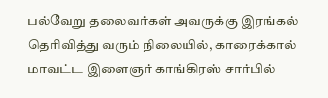பல்வேறு தலைவர்கள் அவருக்கு இரங்கல் தெரிவித்து வரும் நிலையில், காரைக்கால் மாவட்ட இளைஞர் காங்கிரஸ் சார்பில்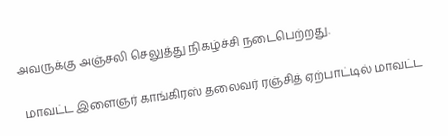அவருக்கு அஞ்சலி செலுத்து நிகழ்ச்சி நடைபெற்றது.

 மாவட்ட இளைஞர் காங்கிரஸ் தலைவர் ரஞ்சித் ஏற்பாட்டில் மாவட்ட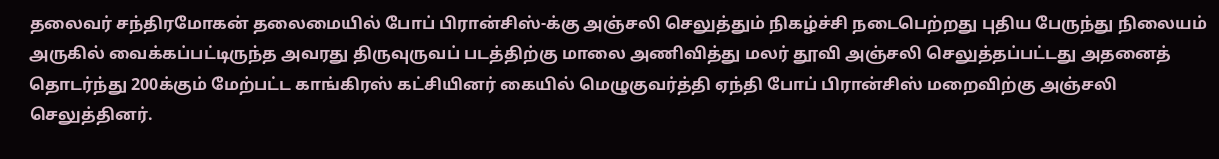தலைவர் சந்திரமோகன் தலைமையில் போப் பிரான்சிஸ்-க்கு அஞ்சலி செலுத்தும் நிகழ்ச்சி நடைபெற்றது புதிய பேருந்து நிலையம் அருகில் வைக்கப்பட்டிருந்த அவரது திருவுருவப் படத்திற்கு மாலை அணிவித்து மலர் தூவி அஞ்சலி செலுத்தப்பட்டது அதனைத் தொடர்ந்து 200க்கும் மேற்பட்ட காங்கிரஸ் கட்சியினர் கையில் மெழுகுவர்த்தி ஏந்தி போப் பிரான்சிஸ் மறைவிற்கு அஞ்சலி செலுத்தினர்.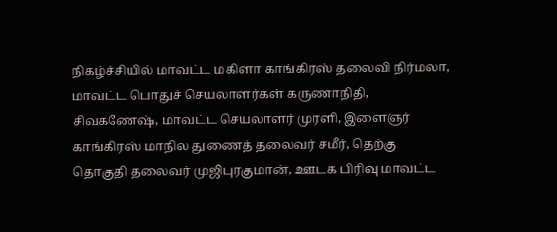நிகழ்ச்சியில் மாவட்ட மகிளா காங்கிரஸ் தலைவி நிர்மலா, மாவட்ட பொதுச் செயலாளர்கள் கருணாநிதி, சிவகணேஷ், மாவட்ட செயலாளர் முரளி, இளைஞர் காங்கிரஸ் மாநில துணைத் தலைவர் சமீர், தெற்கு தொகுதி தலைவர் முஜிபுரகுமான், ஊடக பிரிவு மாவட்ட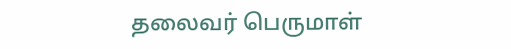தலைவர் பெருமாள்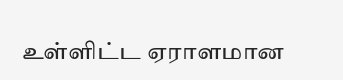உள்ளிட்ட ஏராளமான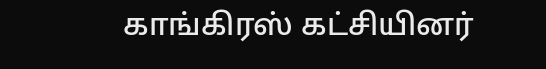காங்கிரஸ் கட்சியினர்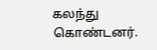கலந்து கொண்டனர்.